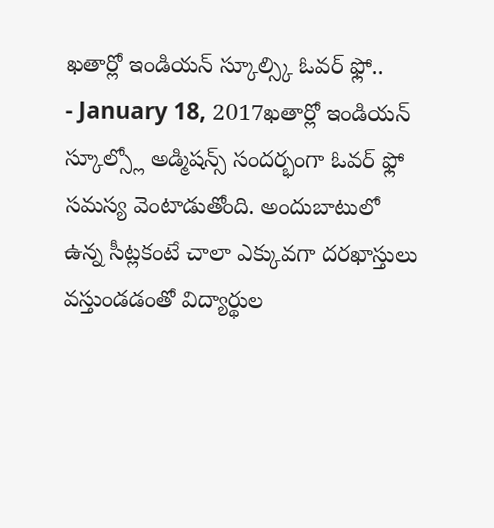ఖతార్లో ఇండియన్ స్కూల్స్కి ఓవర్ ఫ్లో..
- January 18, 2017ఖతార్లో ఇండియన్ స్కూల్స్లో అడ్మిషన్స్ సందర్భంగా ఓవర్ ఫ్లో సమస్య వెంటాడుతోంది. అందుబాటులో ఉన్న సీట్లకంటే చాలా ఎక్కువగా దరఖాస్తులు వస్తుండడంతో విద్యార్థుల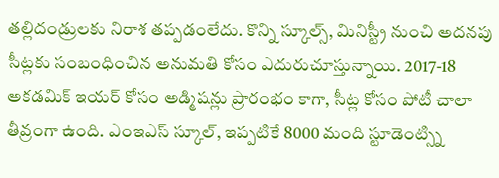తల్లిదండ్రులకు నిరాశ తప్పడంలేదు. కొన్ని స్కూల్స్, మినిస్ట్రీ నుంచి అదనపు సీట్లకు సంబంధించిన అనుమతి కోసం ఎదురుచూస్తున్నాయి. 2017-18 అకడమిక్ ఇయర్ కోసం అడ్మిషన్లు ప్రారంభం కాగా, సీట్ల కోసం పోటీ చాలా తీవ్రంగా ఉంది. ఎంఇఎస్ స్కూల్, ఇప్పటికే 8000 మంది స్టూడెంట్స్ని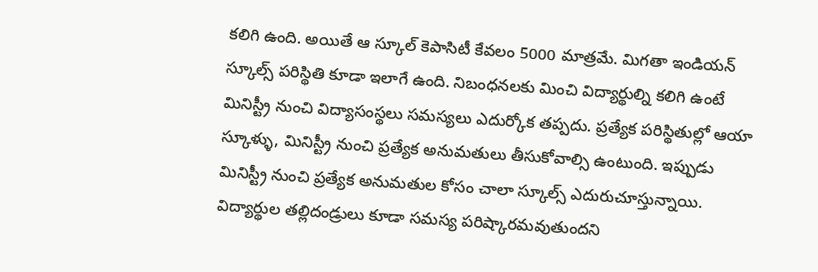కలిగి ఉంది. అయితే ఆ స్కూల్ కెపాసిటీ కేవలం 5000 మాత్రమే. మిగతా ఇండియన్ స్కూల్స్ పరిస్థితి కూడా ఇలాగే ఉంది. నిబంధనలకు మించి విద్యార్థుల్ని కలిగి ఉంటే మినిస్ట్రీ నుంచి విద్యాసంస్థలు సమస్యలు ఎదుర్కోక తప్పదు. ప్రత్యేక పరిస్థితుల్లో ఆయా స్కూళ్ళు, మినిస్ట్రీ నుంచి ప్రత్యేక అనుమతులు తీసుకోవాల్సి ఉంటుంది. ఇప్పుడు మినిస్ట్రీ నుంచి ప్రత్యేక అనుమతుల కోసం చాలా స్కూల్స్ ఎదురుచూస్తున్నాయి. విద్యార్థుల తల్లిదండ్రులు కూడా సమస్య పరిష్కారమవుతుందని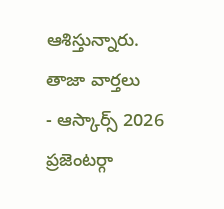ఆశిస్తున్నారు.
తాజా వార్తలు
- ఆస్కార్స్ 2026 ప్రజెంటర్గా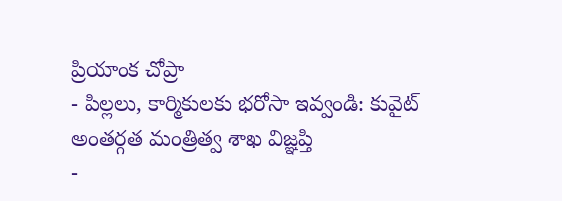ప్రియాంక చోప్రా
- పిల్లలు, కార్మికులకు భరోసా ఇవ్వండి: కువైట్ అంతర్గత మంత్రిత్వ శాఖ విజ్ఞప్తి
-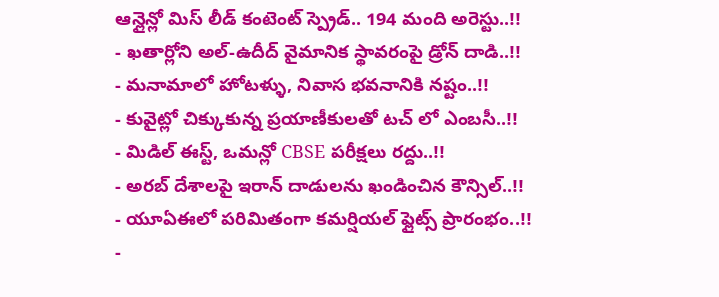ఆన్లైన్లో మిస్ లీడ్ కంటెంట్ స్ప్రెడ్.. 194 మంది అరెస్టు..!!
- ఖతార్లోని అల్-ఉదీద్ వైమానిక స్థావరంపై డ్రోన్ దాడి..!!
- మనామాలో హోటళ్ళు, నివాస భవనానికి నష్టం..!!
- కువైట్లో చిక్కుకున్న ప్రయాణీకులతో టచ్ లో ఎంబసీ..!!
- మిడిల్ ఈస్ట్, ఒమన్లో CBSE పరీక్షలు రద్దు..!!
- అరబ్ దేశాలపై ఇరాన్ దాడులను ఖండించిన కౌన్సిల్..!!
- యూఏఈలో పరిమితంగా కమర్షియల్ ఫ్లైట్స్ ప్రారంభం..!!
-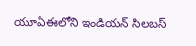యూఏఈలోని ఇండియన్ సిలబస్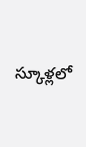స్కూళ్లలో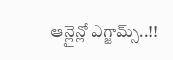ఆన్లైన్లో ఎగ్జామ్స్..!!